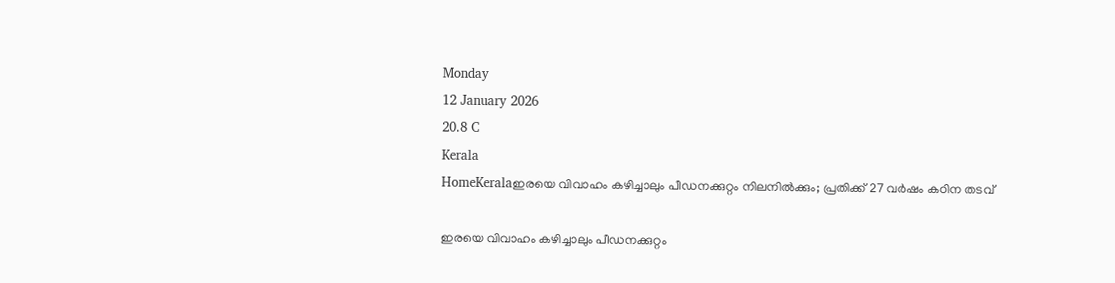Monday
12 January 2026
20.8 C
Kerala
HomeKeralaഇരയെ വിവാഹം കഴിച്ചാലും പീഡനക്കുറ്റം നിലനിൽക്കും; പ്രതിക്ക് 27 വർഷം കഠിന തടവ്

ഇരയെ വിവാഹം കഴിച്ചാലും പീഡനക്കുറ്റം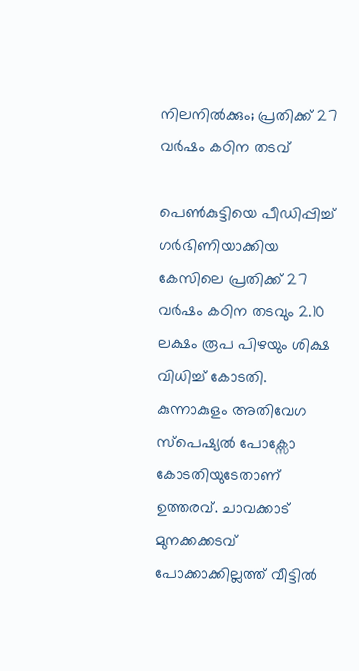നിലനിൽക്കും; പ്രതിക്ക് 27 വർഷം കഠിന തടവ്

പെൺകുട്ടിയെ പീഡിപ്പിച്ച് ഗർഭിണിയാക്കിയ കേസിലെ പ്രതിക്ക് 27 വർഷം കഠിന തടവും 2.10 ലക്ഷം രൂപ പിഴയും ശിക്ഷ വിധിച്ച് കോടതി. കുന്നാകുളം അതിവേഗ സ്‌പെഷ്യൽ പോക്സോ കോടതിയുടേതാണ് ഉത്തരവ്. ചാവക്കാട് മുനക്കക്കടവ് പോക്കാക്കില്ലത്ത് വീട്ടിൽ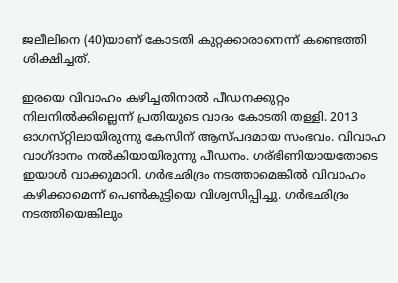ജലീലിനെ (40)യാണ് കോടതി കുറ്റക്കാരാനെന്ന് കണ്ടെത്തി ശിക്ഷിച്ചത്.

ഇരയെ വിവാഹം കഴിച്ചതിനാൽ പീഡനക്കുറ്റം നിലനിൽക്കില്ലെന്ന് പ്രതിയുടെ വാദം കോടതി തള്ളി. 2013 ഓഗസ്‌റ്റിലായിരുന്നു കേസിന് ആസ്‌പദമായ സംഭവം. വിവാഹ വാഗ്‌ദാനം നൽകിയായിരുന്നു പീഡനം. ഗര്ഭിണിയായതോടെ ഇയാൾ വാക്കുമാറി. ഗർഭഛിദ്രം നടത്താമെങ്കിൽ വിവാഹം കഴിക്കാമെന്ന് പെൺകുട്ടിയെ വിശ്വസിപ്പിച്ചു. ഗർഭഛിദ്രം നടത്തിയെങ്കിലും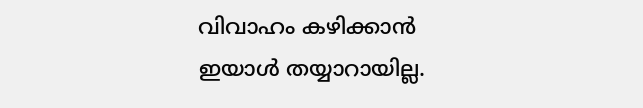വിവാഹം കഴിക്കാൻ ഇയാൾ തയ്യാറായില്ല.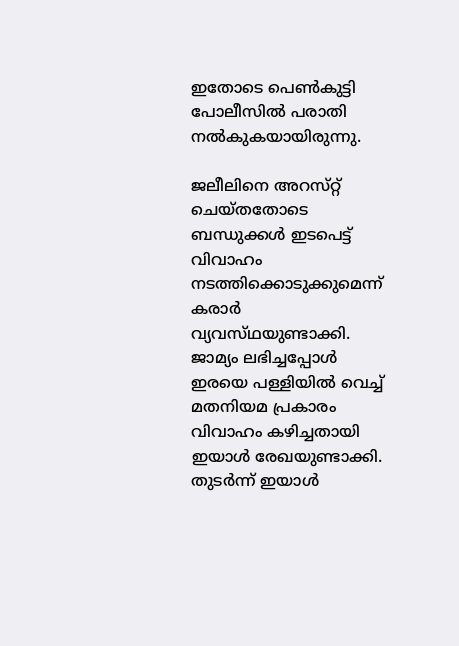ഇതോടെ പെൺകുട്ടി പോലീസിൽ പരാതി നൽകുകയായിരുന്നു.

ജലീലിനെ അറസ്‌റ്റ്‌ ചെയ്‌തതോടെ ബന്ധുക്കൾ ഇടപെട്ട് വിവാഹം നടത്തിക്കൊടുക്കുമെന്ന് കരാർ വ്യവസ്‌ഥയുണ്ടാക്കി. ജാമ്യം ലഭിച്ചപ്പോൾ ഇരയെ പള്ളിയിൽ വെച്ച് മതനിയമ പ്രകാരം വിവാഹം കഴിച്ചതായി ഇയാൾ രേഖയുണ്ടാക്കി. തുടർന്ന് ഇയാൾ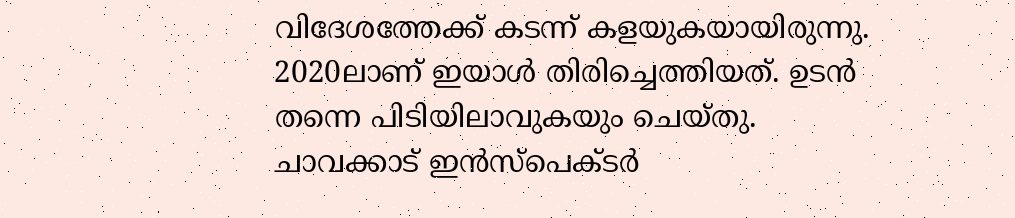വിദേശത്തേക്ക് കടന്ന് കളയുകയായിരുന്നു. 2020ലാണ് ഇയാൾ തിരിച്ചെത്തിയത്. ഉടൻ തന്നെ പിടിയിലാവുകയും ചെയ്‌തു. ചാവക്കാട് ഇൻസ്‌പെക്‌ടർ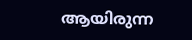ആയിരുന്ന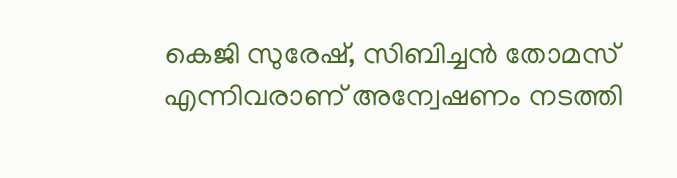കെജി സുരേഷ്, സിബിച്ചൻ തോമസ് എന്നിവരാണ് അന്വേഷണം നടത്തി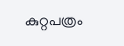കുറ്റപത്രം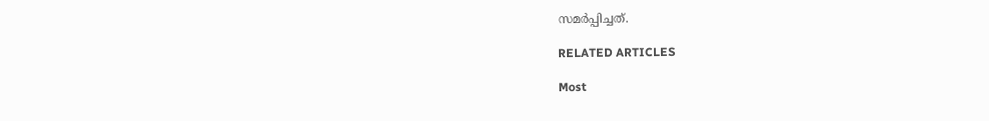സമർപ്പിച്ചത്.

RELATED ARTICLES

Most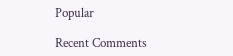Popular

Recent Comments